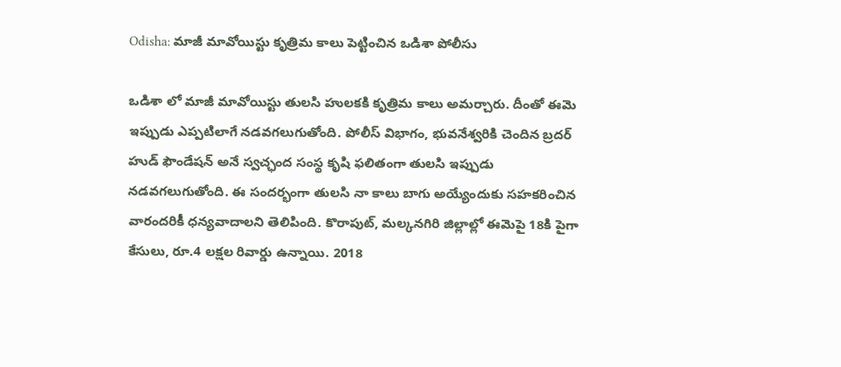Odisha: మాజీ మావోయిస్టు కృత్రిమ కాలు పెట్టించిన ఒడిశా పోలీసు

ఒడిశా లో మాజీ మావోయిస్టు తులసి హులకకి కృత్రిమ కాలు అమర్చారు. దీంతో ఈమె ఇప్పుడు ఎప్పటిలాగే నడవగలుగుతోంది. పోలీస్ విభాగం, భువనేశ్వరికి చెందిన బ్రదర్ హుడ్ ఫౌండేషన్ అనే స్వచ్ఛంద సంస్థ కృషి ఫలితంగా తులసి ఇప్పుడు నడవగలుగుతోంది. ఈ సందర్భంగా తులసి నా కాలు బాగు అయ్యేందుకు సహకరించిన వారందరికీ ధన్యవాదాలని తెలిపింది. కొరాపుట్, మల్కనగిరి జిల్లాల్లో ఈమెపై 18కి పైగా కేసులు, రూ.4 లక్షల రివార్డు ఉన్నాయి. 2018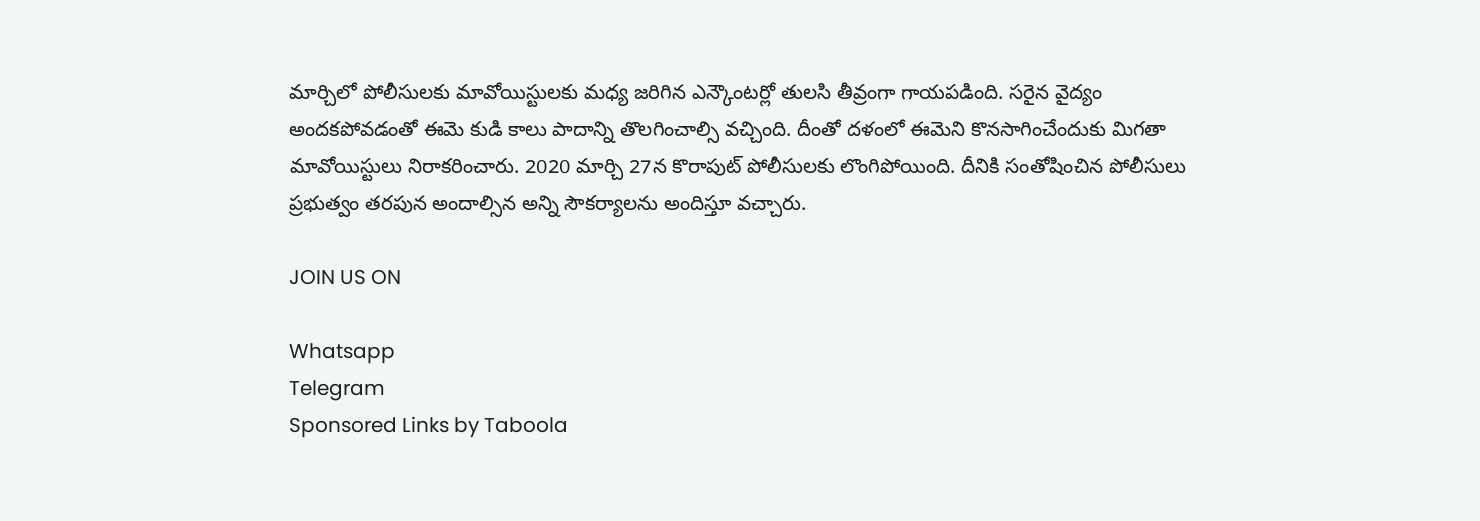మార్చిలో పోలీసులకు మావోయిస్టులకు మధ్య జరిగిన ఎన్కౌంటర్లో తులసి తీవ్రంగా గాయపడింది. సరైన వైద్యం అందకపోవడంతో ఈమె కుడి కాలు పాదాన్ని తొలగించాల్సి వచ్చింది. దీంతో దళంలో ఈమెని కొనసాగించేందుకు మిగతా మావోయిస్టులు నిరాకరించారు. 2020 మార్చి 27న కొరాపుట్ పోలీసులకు లొంగిపోయింది. దీనికి సంతోషించిన పోలీసులు ప్రభుత్వం తరపున అందాల్సిన అన్ని సౌకర్యాలను అందిస్తూ వచ్చారు.

JOIN US ON

Whatsapp
Telegram
Sponsored Links by Taboola